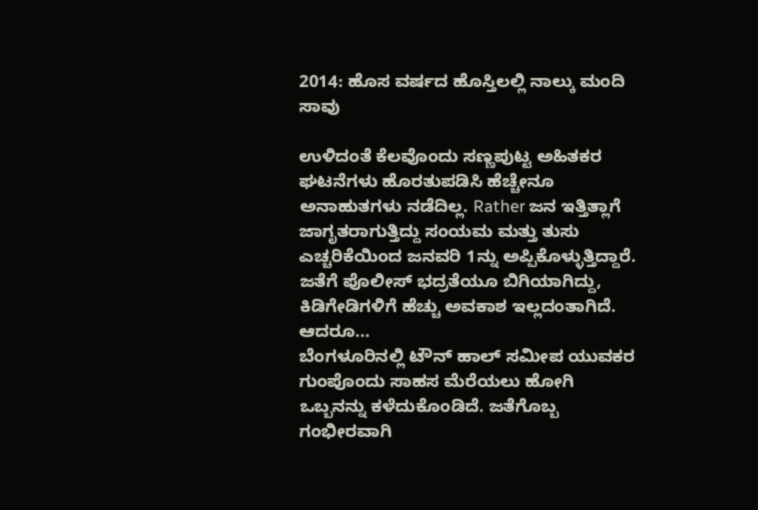2014: ಹೊಸ ವರ್ಷದ ಹೊಸ್ತಿಲಲ್ಲಿ ನಾಲ್ಕು ಮಂದಿ ಸಾವು

ಉಳಿದಂತೆ ಕೆಲವೊಂದು ಸಣ್ಣಪುಟ್ಟ ಅಹಿತಕರ ಘಟನೆಗಳು ಹೊರತುಪಡಿಸಿ ಹೆಚ್ಚೇನೂ ಅನಾಹುತಗಳು ನಡೆದಿಲ್ಲ. Rather ಜನ ಇತ್ತಿತ್ಲಾಗೆ ಜಾಗೃತರಾಗುತ್ತಿದ್ದು ಸಂಯಮ ಮತ್ತು ತುಸು ಎಚ್ಚರಿಕೆಯಿಂದ ಜನವರಿ 1ನ್ನು ಅಪ್ಪಿಕೊಳ್ಳುತ್ತಿದ್ದಾರೆ. ಜತೆಗೆ ಪೊಲೀಸ್ ಭದ್ರತೆಯೂ ಬಿಗಿಯಾಗಿದ್ದು, ಕಿಡಿಗೇಡಿಗಳಿಗೆ ಹೆಚ್ಚು ಅವಕಾಶ ಇಲ್ಲದಂತಾಗಿದೆ. ಆದರೂ...
ಬೆಂಗಳೂರಿನಲ್ಲಿ ಟೌನ್ ಹಾಲ್ ಸಮೀಪ ಯುವಕರ ಗುಂಪೊಂದು ಸಾಹಸ ಮೆರೆಯಲು ಹೋಗಿ ಒಬ್ಬನನ್ನು ಕಳೆದುಕೊಂಡಿದೆ. ಜತೆಗೊಬ್ಬ ಗಂಭೀರವಾಗಿ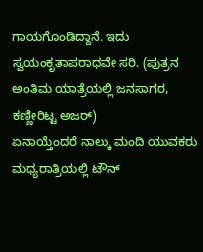ಗಾಯಗೊಂಡಿದ್ದಾನೆ. ಇದು ಸ್ವಯಂಕೃತಾಪರಾಧವೇ ಸರಿ. (ಪುತ್ರನ ಅಂತಿಮ ಯಾತ್ರೆಯಲ್ಲಿ ಜನಸಾಗರ, ಕಣ್ಣೀರಿಟ್ಟ ಅಜರ್)
ಏನಾಯ್ತೆಂದರೆ ನಾಲ್ಕು ಮಂದಿ ಯುವಕರು ಮಧ್ಯರಾತ್ರಿಯಲ್ಲಿ ಟೌನ್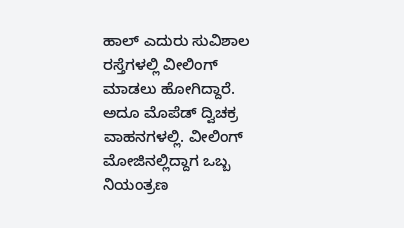ಹಾಲ್ ಎದುರು ಸುವಿಶಾಲ ರಸ್ತೆಗಳಲ್ಲಿ ವೀಲಿಂಗ್ ಮಾಡಲು ಹೋಗಿದ್ದಾರೆ. ಅದೂ ಮೊಪೆಡ್ ದ್ವಿಚಕ್ರ ವಾಹನಗಳಲ್ಲಿ. ವೀಲಿಂಗ್ ಮೋಜಿನಲ್ಲಿದ್ದಾಗ ಒಬ್ಬ ನಿಯಂತ್ರಣ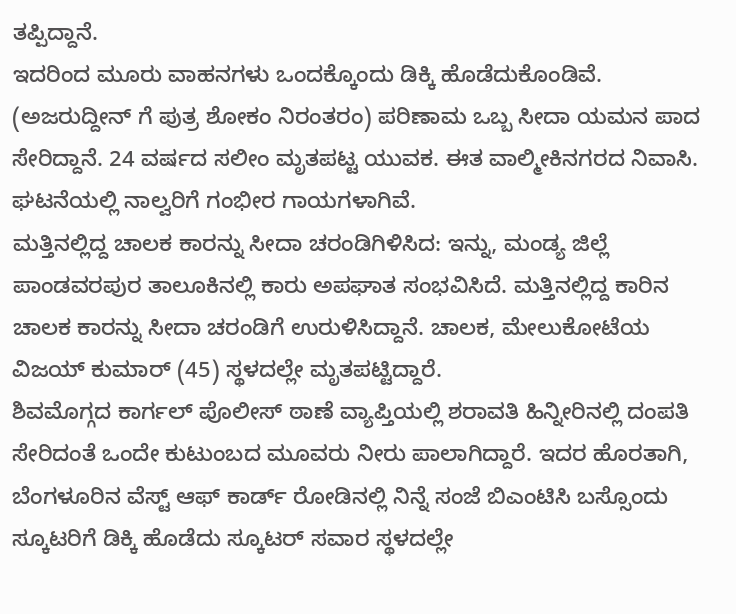ತಪ್ಪಿದ್ದಾನೆ.
ಇದರಿಂದ ಮೂರು ವಾಹನಗಳು ಒಂದಕ್ಕೊಂದು ಡಿಕ್ಕಿ ಹೊಡೆದುಕೊಂಡಿವೆ. (ಅಜರುದ್ದೀನ್ ಗೆ ಪುತ್ರ ಶೋಕಂ ನಿರಂತರಂ) ಪರಿಣಾಮ ಒಬ್ಬ ಸೀದಾ ಯಮನ ಪಾದ ಸೇರಿದ್ದಾನೆ. 24 ವರ್ಷದ ಸಲೀಂ ಮೃತಪಟ್ಟ ಯುವಕ. ಈತ ವಾಲ್ಮೀಕಿನಗರದ ನಿವಾಸಿ. ಘಟನೆಯಲ್ಲಿ ನಾಲ್ವರಿಗೆ ಗಂಭೀರ ಗಾಯಗಳಾಗಿವೆ.
ಮತ್ತಿನಲ್ಲಿದ್ದ ಚಾಲಕ ಕಾರನ್ನು ಸೀದಾ ಚರಂಡಿಗಿಳಿಸಿದ: ಇನ್ನು, ಮಂಡ್ಯ ಜಿಲ್ಲೆ ಪಾಂಡವರಪುರ ತಾಲೂಕಿನಲ್ಲಿ ಕಾರು ಅಪಘಾತ ಸಂಭವಿಸಿದೆ. ಮತ್ತಿನಲ್ಲಿದ್ದ ಕಾರಿನ ಚಾಲಕ ಕಾರನ್ನು ಸೀದಾ ಚರಂಡಿಗೆ ಉರುಳಿಸಿದ್ದಾನೆ. ಚಾಲಕ, ಮೇಲುಕೋಟೆಯ ವಿಜಯ್ ಕುಮಾರ್ (45) ಸ್ಥಳದಲ್ಲೇ ಮೃತಪಟ್ಟಿದ್ದಾರೆ.
ಶಿವಮೊಗ್ಗದ ಕಾರ್ಗಲ್ ಪೊಲೀಸ್ ಠಾಣೆ ವ್ಯಾಪ್ತಿಯಲ್ಲಿ ಶರಾವತಿ ಹಿನ್ನೀರಿನಲ್ಲಿ ದಂಪತಿ ಸೇರಿದಂತೆ ಒಂದೇ ಕುಟುಂಬದ ಮೂವರು ನೀರು ಪಾಲಾಗಿದ್ದಾರೆ. ಇದರ ಹೊರತಾಗಿ, ಬೆಂಗಳೂರಿನ ವೆಸ್ಟ್ ಆಫ್ ಕಾರ್ಡ್ ರೋಡಿನಲ್ಲಿ ನಿನ್ನೆ ಸಂಜೆ ಬಿಎಂಟಿಸಿ ಬಸ್ಸೊಂದು ಸ್ಕೂಟರಿಗೆ ಡಿಕ್ಕಿ ಹೊಡೆದು ಸ್ಕೂಟರ್ ಸವಾರ ಸ್ಥಳದಲ್ಲೇ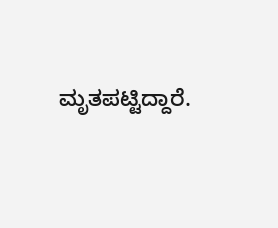ಮೃತಪಟ್ಟಿದ್ದಾರೆ.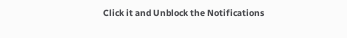Click it and Unblock the Notifications